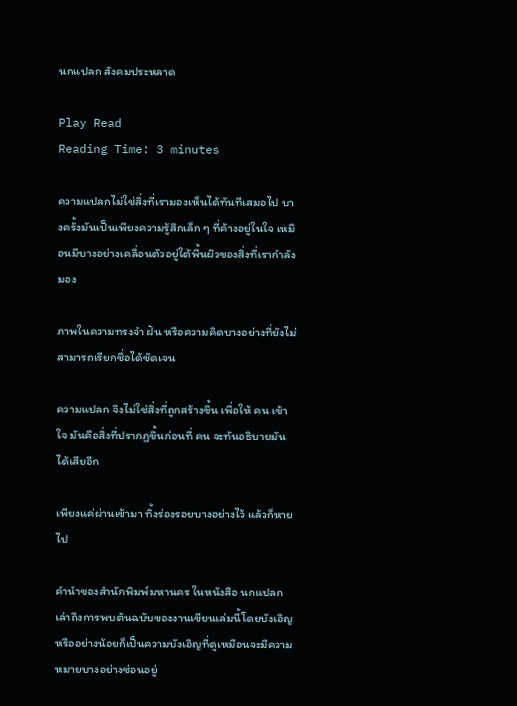นกแปลก สังคมประหลาด

Play Read
Reading Time: 3 minutes

ความแปลกไม่ใช่สิ่งที่เรามองเห็นได้ทันทีเสมอไป บางครั้งมันเป็นเพียงความรู้สึกเล็ก ๆ ที่ค้างอยู่ในใจ เหมือนมีบางอย่างเคลื่อนตัวอยู่ใต้พื้นผิวของสิ่งที่เรากำลังมอง

ภาพในความทรงจำ ฝัน หรือความคิดบางอย่างที่ยังไม่สามารถเรียกชื่อได้ชัดเจน

ความแปลก จึงไม่ใช่สิ่งที่ถูกสร้างขึ้น เพื่อให้ คน เข้าใจ มันคือสิ่งที่ปรากฏขึ้นก่อนที่ คน จะทันอธิบายมันได้เสียอีก

เพียงแค่ผ่านเข้ามา ทิ้งร่องรอยบางอย่างไว้ แล้วก็หายไป

คำนำของสำนักพิมพ์มหานคร ในหนังสือ นกแปลก เล่าถึงการพบต้นฉบับของงานเขียนเล่มนี้โดยบังเอิญ หรืออย่างน้อยก็เป็นความบังเอิญที่ดูเหมือนจะมีความหมายบางอย่างซ่อนอยู่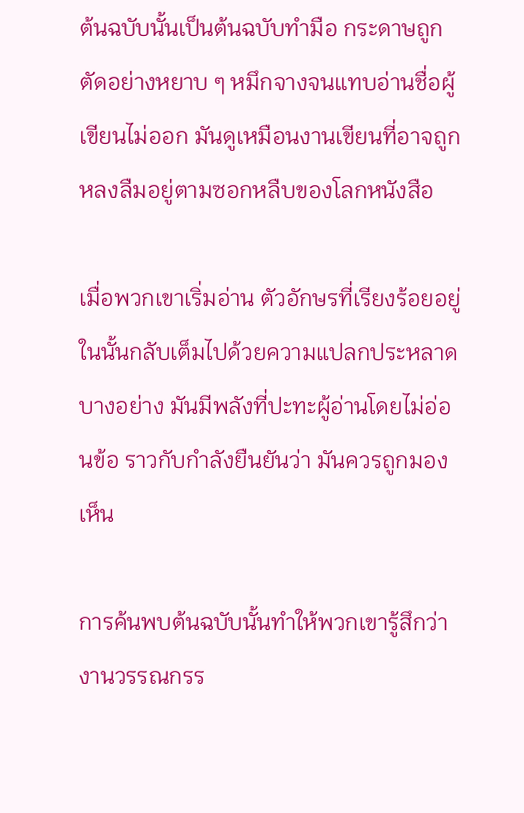ต้นฉบับนั้นเป็นต้นฉบับทำมือ กระดาษถูกตัดอย่างหยาบ ๆ หมึกจางจนแทบอ่านชื่อผู้เขียนไม่ออก มันดูเหมือนงานเขียนที่อาจถูกหลงลืมอยู่ตามซอกหลืบของโลกหนังสือ

เมื่อพวกเขาเริ่มอ่าน ตัวอักษรที่เรียงร้อยอยู่ในนั้นกลับเต็มไปด้วยความแปลกประหลาดบางอย่าง มันมีพลังที่ปะทะผู้อ่านโดยไม่อ่อนข้อ ราวกับกำลังยืนยันว่า มันควรถูกมองเห็น

การค้นพบต้นฉบับนั้นทำให้พวกเขารู้สึกว่างานวรรณกรร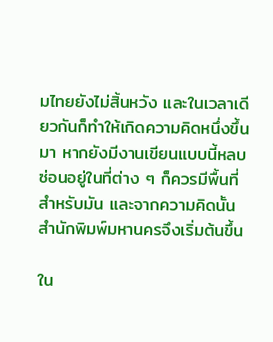มไทยยังไม่สิ้นหวัง และในเวลาเดียวกันก็ทำให้เกิดความคิดหนึ่งขึ้นมา หากยังมีงานเขียนแบบนี้หลบซ่อนอยู่ในที่ต่าง ๆ ก็ควรมีพื้นที่สำหรับมัน และจากความคิดนั้น สำนักพิมพ์มหานครจึงเริ่มต้นขึ้น

ใน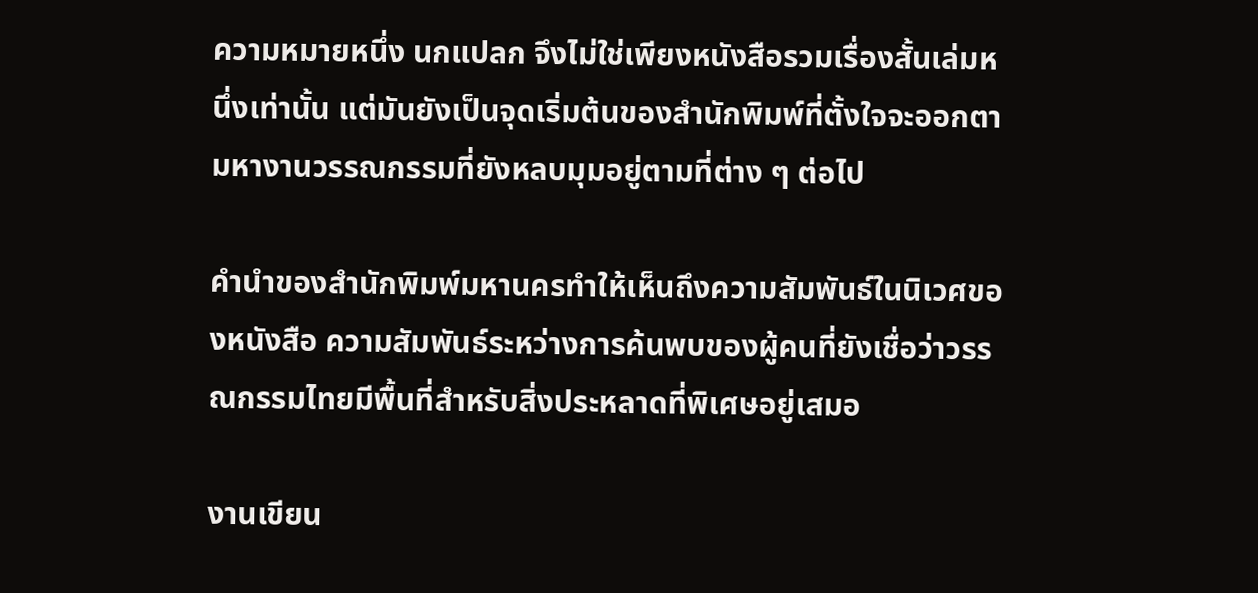ความหมายหนึ่ง นกแปลก จึงไม่ใช่เพียงหนังสือรวมเรื่องสั้นเล่มหนึ่งเท่านั้น แต่มันยังเป็นจุดเริ่มต้นของสำนักพิมพ์ที่ตั้งใจจะออกตามหางานวรรณกรรมที่ยังหลบมุมอยู่ตามที่ต่าง ๆ ต่อไป

คำนำของสำนักพิมพ์มหานครทำให้เห็นถึงความสัมพันธ์ในนิเวศของหนังสือ ความสัมพันธ์ระหว่างการค้นพบของผู้คนที่ยังเชื่อว่าวรรณกรรมไทยมีพื้นที่สำหรับสิ่งประหลาดที่พิเศษอยู่เสมอ

งานเขียน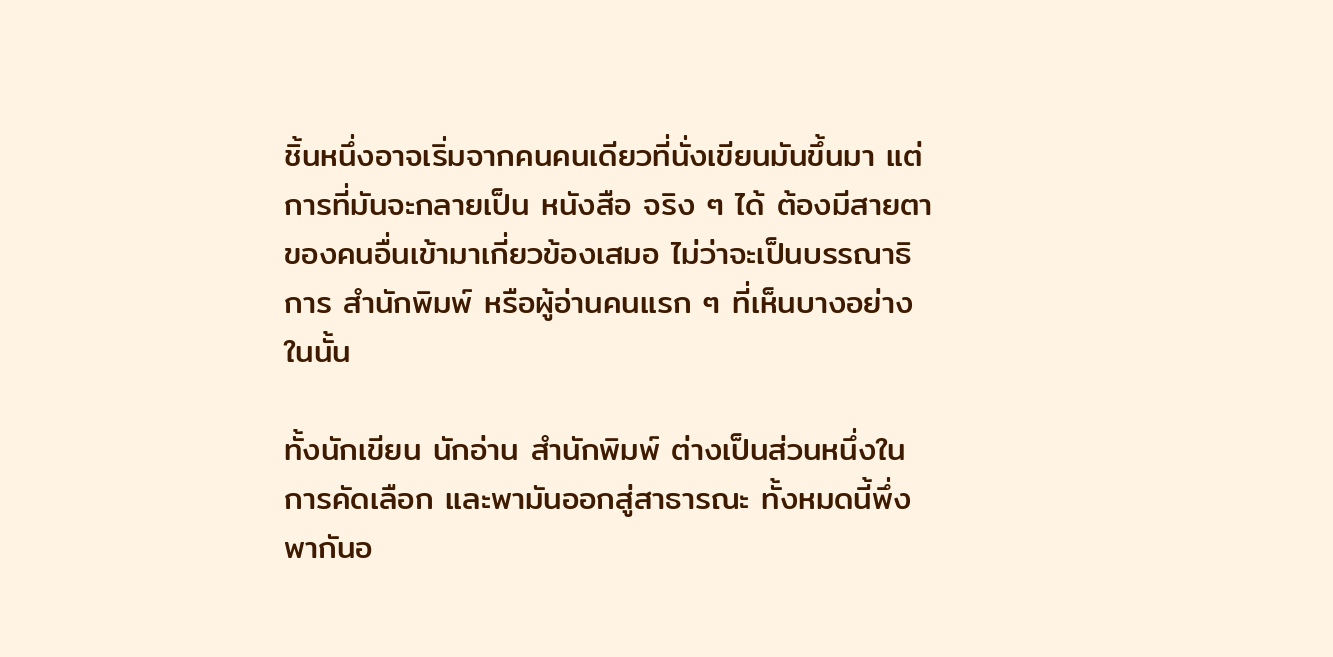ชิ้นหนึ่งอาจเริ่มจากคนคนเดียวที่นั่งเขียนมันขึ้นมา แต่การที่มันจะกลายเป็น หนังสือ จริง ๆ ได้ ต้องมีสายตาของคนอื่นเข้ามาเกี่ยวข้องเสมอ ไม่ว่าจะเป็นบรรณาธิการ สำนักพิมพ์ หรือผู้อ่านคนแรก ๆ ที่เห็นบางอย่างในนั้น

ทั้งนักเขียน นักอ่าน สำนักพิมพ์ ต่างเป็นส่วนหนึ่งในการคัดเลือก และพามันออกสู่สาธารณะ ทั้งหมดนี้พึ่งพากันอ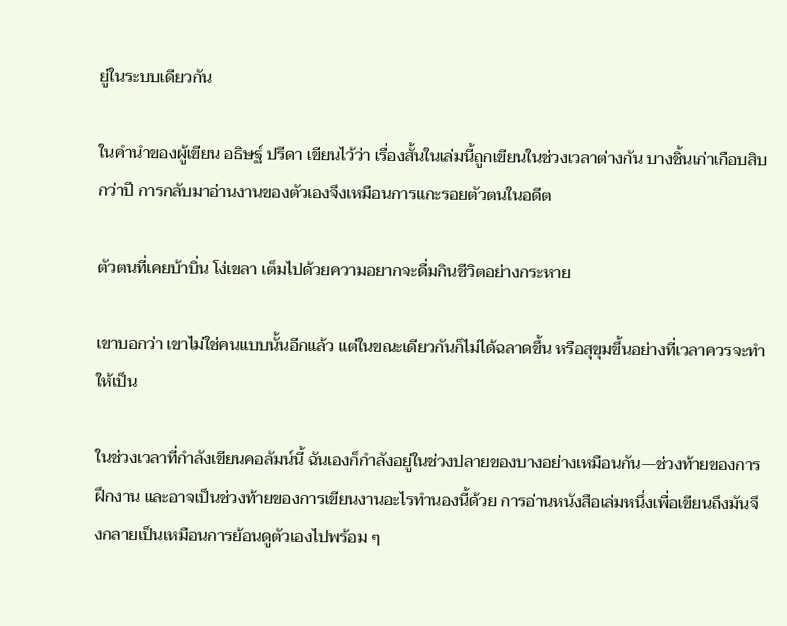ยู่ในระบบเดียวกัน

ในคำนำของผู้เขียน อธิษฐ์ ปรีดา เขียนไว้ว่า เรื่องสั้นในเล่มนี้ถูกเขียนในช่วงเวลาต่างกัน บางชิ้นเก่าเกือบสิบกว่าปี การกลับมาอ่านงานของตัวเองจึงเหมือนการแกะรอยตัวตนในอดีต

ตัวตนที่เคยบ้าบิ่น โง่เขลา เต็มไปด้วยความอยากจะดื่มกินชีวิตอย่างกระหาย

เขาบอกว่า เขาไม่ใช่คนแบบนั้นอีกแล้ว แต่ในขณะเดียวกันก็ไม่ได้ฉลาดขึ้น หรือสุขุมขึ้นอย่างที่เวลาควรจะทำให้เป็น

ในช่วงเวลาที่กำลังเขียนคอลัมน์นี้ ฉันเองก็กำลังอยู่ในช่วงปลายของบางอย่างเหมือนกัน—ช่วงท้ายของการฝึกงาน และอาจเป็นช่วงท้ายของการเขียนงานอะไรทำนองนี้ด้วย การอ่านหนังสือเล่มหนึ่งเพื่อเขียนถึงมันจึงกลายเป็นเหมือนการย้อนดูตัวเองไปพร้อม ๆ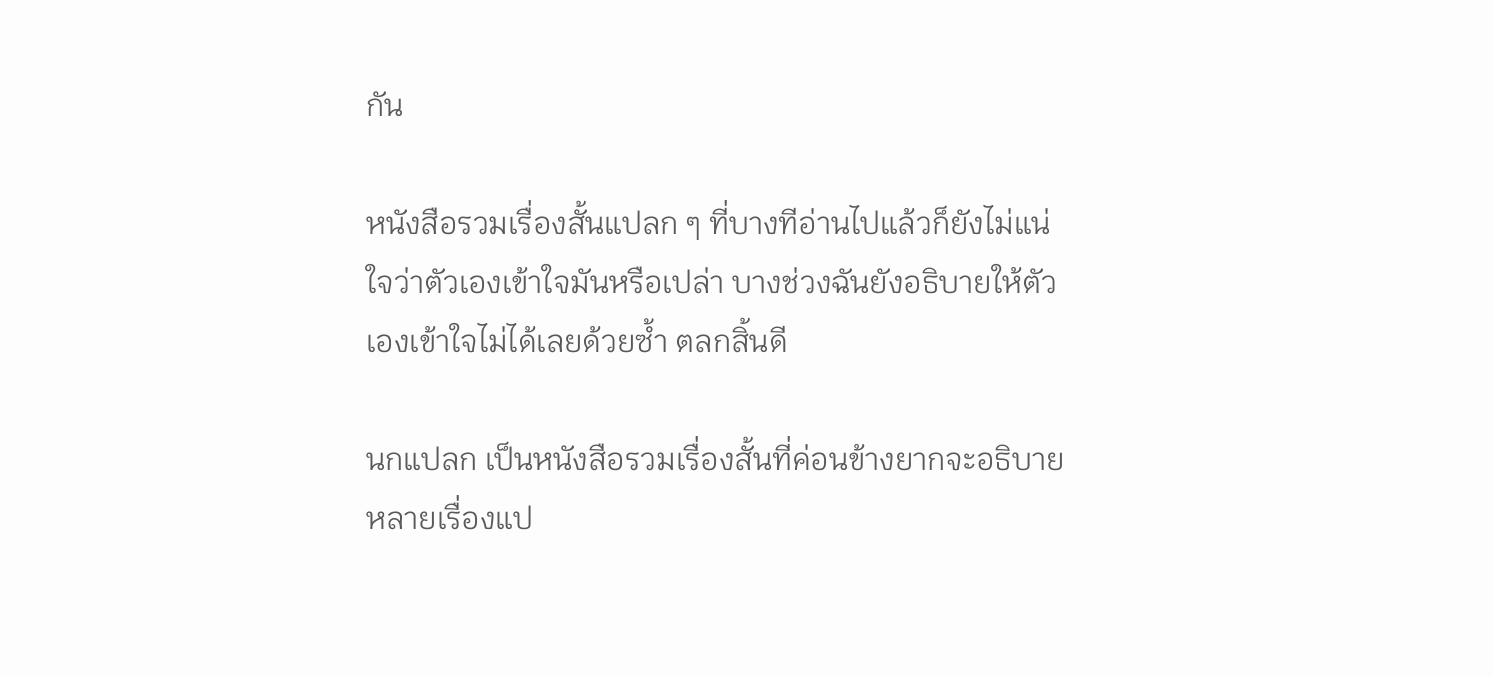กัน

หนังสือรวมเรื่องสั้นแปลก ๆ ที่บางทีอ่านไปแล้วก็ยังไม่แน่ใจว่าตัวเองเข้าใจมันหรือเปล่า บางช่วงฉันยังอธิบายให้ตัวเองเข้าใจไม่ได้เลยด้วยซ้ำ ตลกสิ้นดี

นกแปลก เป็นหนังสือรวมเรื่องสั้นที่ค่อนข้างยากจะอธิบาย หลายเรื่องแป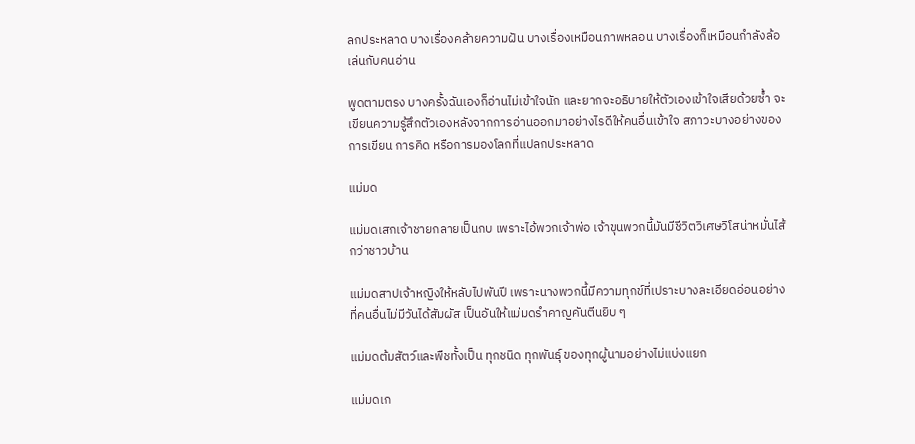ลกประหลาด บางเรื่องคล้ายความฝัน บางเรื่องเหมือนภาพหลอน บางเรื่องก็เหมือนกำลังล้อเล่นกับคนอ่าน

พูดตามตรง บางครั้งฉันเองก็อ่านไม่เข้าใจนัก และยากจะอธิบายให้ตัวเองเข้าใจเสียด้วยซ้ำ จะเขียนความรู้สึกตัวเองหลังจากการอ่านออกมาอย่างไรดีให้คนอื่นเข้าใจ สภาวะบางอย่างของการเขียน การคิด หรือการมองโลกที่แปลกประหลาด

แม่มด

แม่มดเสกเจ้าชายกลายเป็นกบ เพราะไอ้พวกเจ้าพ่อ เจ้าขุนพวกนี้มันมีชีวิตวิเศษวิโสน่าหมั่นไส้กว่าชาวบ้าน

แม่มดสาปเจ้าหญิงให้หลับไปพันปี เพราะนางพวกนี้มีความทุกข์ที่เปราะบางละเอียดอ่อนอย่างที่คนอื่นไม่มีวันได้สัมผัส เป็นอันให้แม่มดรำคาญคันตีนยิบ ๆ

แม่มดต้มสัตว์และพืชทั้งเป็น ทุกชนิด ทุกพันธุ์ ของทุกผู้นามอย่างไม่แบ่งแยก

แม่มดเก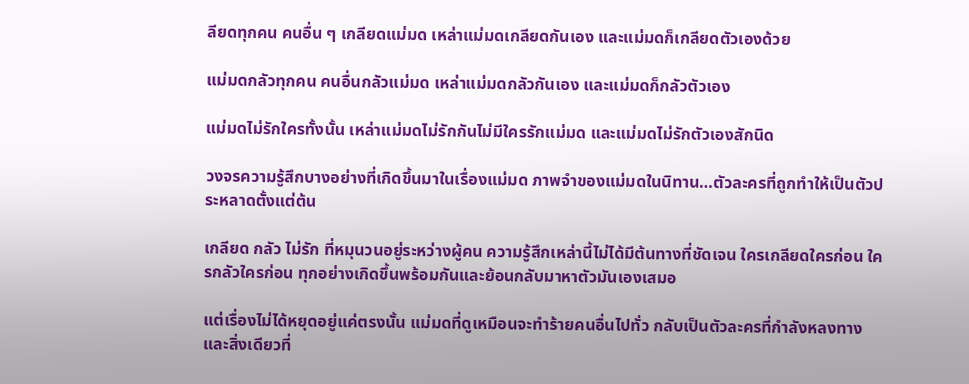ลียดทุกคน คนอื่น ๆ เกลียดแม่มด เหล่าแม่มดเกลียดกันเอง และแม่มดก็เกลียดตัวเองด้วย

แม่มดกลัวทุกคน คนอื่นกลัวแม่มด เหล่าแม่มดกลัวกันเอง และแม่มดก็กลัวตัวเอง

แม่มดไม่รักใครทั้งนั้น เหล่าแม่มดไม่รักกันไม่มีใครรักแม่มด และแม่มดไม่รักตัวเองสักนิด

วงจรความรู้สึกบางอย่างที่เกิดขึ้นมาในเรื่องแม่มด ภาพจำของแม่มดในนิทาน…ตัวละครที่ถูกทำให้เป็นตัวประหลาดตั้งแต่ต้น

เกลียด กลัว ไม่รัก ที่หมุนวนอยู่ระหว่างผู้คน ความรู้สึกเหล่านี้ไม่ได้มีต้นทางที่ชัดเจน ใครเกลียดใครก่อน ใครกลัวใครก่อน ทุกอย่างเกิดขึ้นพร้อมกันและย้อนกลับมาหาตัวมันเองเสมอ

แต่เรื่องไม่ได้หยุดอยู่แค่ตรงนั้น แม่มดที่ดูเหมือนจะทำร้ายคนอื่นไปทั่ว กลับเป็นตัวละครที่กำลังหลงทาง และสิ่งเดียวที่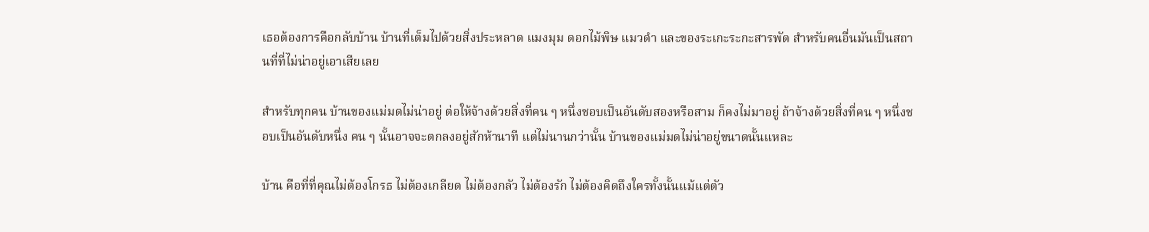เธอต้องการคือกลับบ้าน บ้านที่เต็มไปด้วยสิ่งประหลาด แมงมุม ดอกไม้พิษ แมวดำ และของระเกะระกะสารพัด สำหรับคนอื่นมันเป็นสถานที่ที่ไม่น่าอยู่เอาเสียเลย

สำหรับทุกคน บ้านของแม่มดไม่น่าอยู่ ต่อให้จ้างด้วยสิ่งที่คน ๆ หนึ่งชอบเป็นอันดับสองหรือสาม ก็คงไม่มาอยู่ ถ้าจ้างด้วยสิ่งที่คน ๆ หนึ่งชอบเป็นอันดับหนึ่ง คน ๆ นั้นอาจจะตกลงอยู่สักห้านาที แต่ไม่นานกว่านั้น บ้านของแม่มดไม่น่าอยู่ขนาดนั้นแหละ

บ้าน คือที่ที่คุณไม่ต้องโกรธ ไม่ต้องเกลียด ไม่ต้องกลัว ไม่ต้องรัก ไม่ต้องคิดถึงใครทั้งนั้นแม้แต่ตัว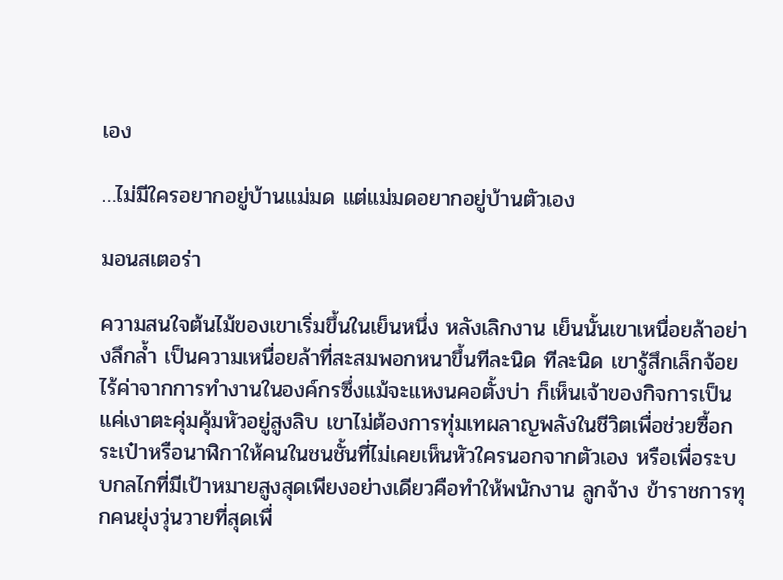เอง

…ไม่มีใครอยากอยู่บ้านแม่มด แต่แม่มดอยากอยู่บ้านตัวเอง

มอนสเตอร่า

ความสนใจต้นไม้ของเขาเริ่มขึ้นในเย็นหนึ่ง หลังเลิกงาน เย็นนั้นเขาเหนื่อยล้าอย่างลึกล้ำ เป็นความเหนื่อยล้าที่สะสมพอกหนาขึ้นทีละนิด ทีละนิด เขารู้สึกเล็กจ้อยไร้ค่าจากการทำงานในองค์กรซึ่งแม้จะแหงนคอตั้งบ่า ก็เห็นเจ้าของกิจการเป็นแค่เงาตะคุ่มคุ้มหัวอยู่สูงลิบ เขาไม่ต้องการทุ่มเทผลาญพลังในชีวิตเพื่อช่วยซื้อกระเป๋าหรือนาฬิกาให้คนในชนชั้นที่ไม่เคยเห็นหัวใครนอกจากตัวเอง หรือเพื่อระบบกลไกที่มีเป้าหมายสูงสุดเพียงอย่างเดียวคือทำให้พนักงาน ลูกจ้าง ข้าราชการทุกคนยุ่งวุ่นวายที่สุดเพื่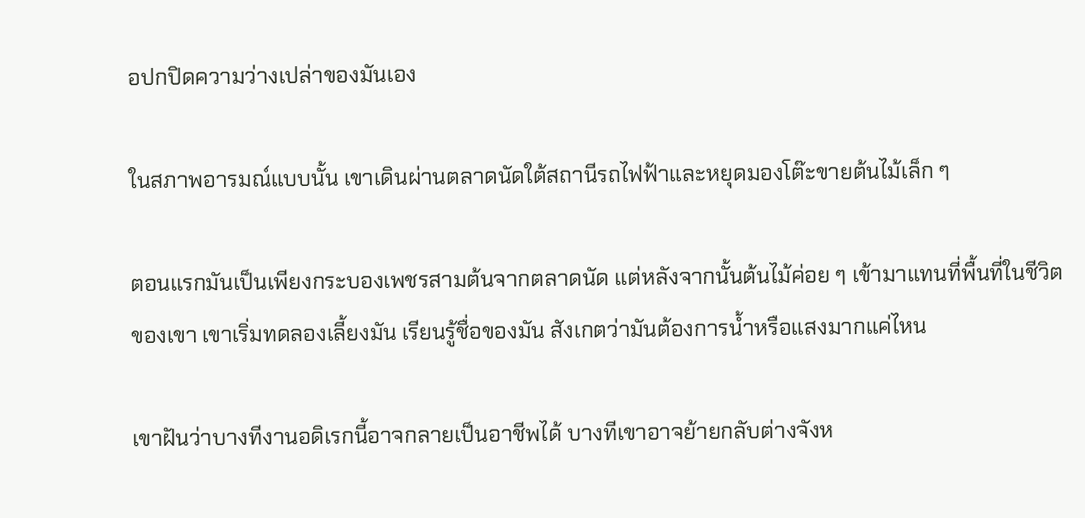อปกปิดความว่างเปล่าของมันเอง

ในสภาพอารมณ์แบบนั้น เขาเดินผ่านตลาดนัดใต้สถานีรถไฟฟ้าและหยุดมองโต๊ะขายต้นไม้เล็ก ๆ

ตอนแรกมันเป็นเพียงกระบองเพชรสามต้นจากตลาดนัด แต่หลังจากนั้นต้นไม้ค่อย ๆ เข้ามาแทนที่พื้นที่ในชีวิตของเขา เขาเริ่มทดลองเลี้ยงมัน เรียนรู้ชื่อของมัน สังเกตว่ามันต้องการน้ำหรือแสงมากแค่ไหน

เขาฝันว่าบางทีงานอดิเรกนี้อาจกลายเป็นอาชีพได้ บางทีเขาอาจย้ายกลับต่างจังห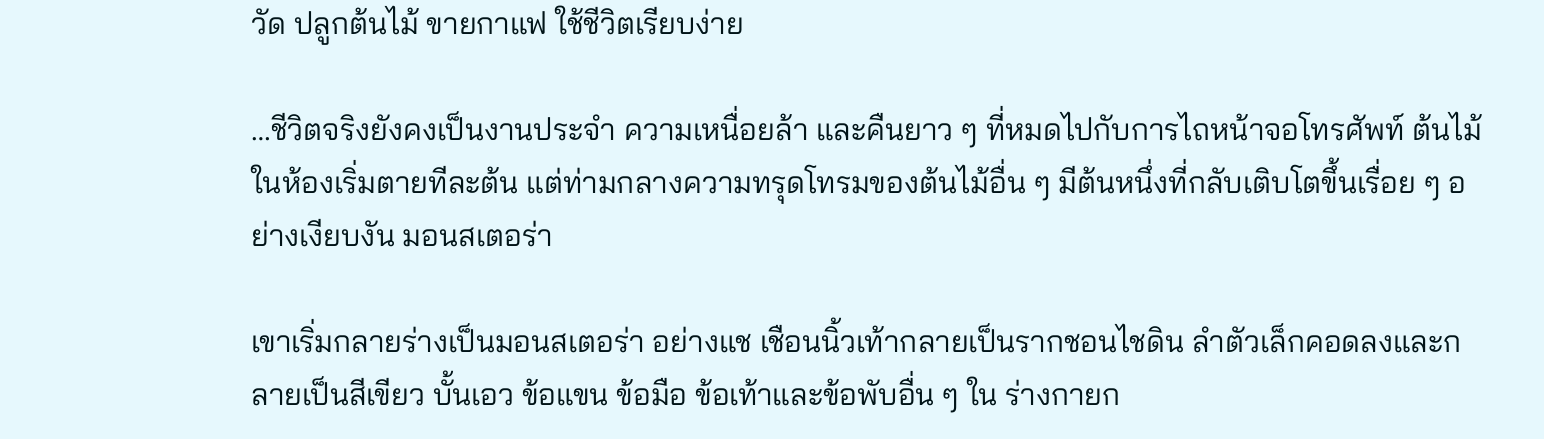วัด ปลูกต้นไม้ ขายกาแฟ ใช้ชีวิตเรียบง่าย

…ชีวิตจริงยังคงเป็นงานประจำ ความเหนื่อยล้า และคืนยาว ๆ ที่หมดไปกับการไถหน้าจอโทรศัพท์ ต้นไม้ในห้องเริ่มตายทีละต้น แต่ท่ามกลางความทรุดโทรมของต้นไม้อื่น ๆ มีต้นหนึ่งที่กลับเติบโตขึ้นเรื่อย ๆ อย่างเงียบงัน มอนสเตอร่า

เขาเริ่มกลายร่างเป็นมอนสเตอร่า อย่างแช เชือนนิ้วเท้ากลายเป็นรากชอนไชดิน ลำตัวเล็กคอดลงและกลายเป็นสีเขียว บั้นเอว ข้อแขน ข้อมือ ข้อเท้าและข้อพับอื่น ๆ ใน ร่างกายก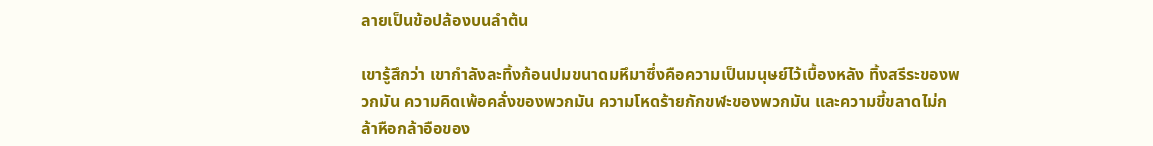ลายเป็นข้อปล้องบนลำต้น

เขารู้สึกว่า เขากำลังละทิ้งก้อนปมขนาดมหึมาซึ่งคือความเป็นมนุษย์ไว้เบื้องหลัง ทิ้งสรีระของพวกมัน ความคิดเพ้อคลั่งของพวกมัน ความโหดร้ายกักขฬะของพวกมัน และความขี้ขลาดไม่กล้าหือกล้าอือของ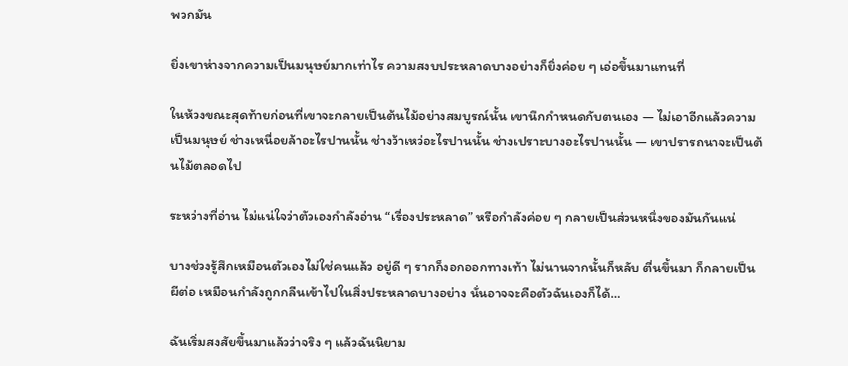พวกมัน

ยิ่งเขาห่างจากความเป็นมนุษย์มากเท่าไร ความสงบประหลาดบางอย่างก็ยิ่งค่อย ๆ เอ่อขึ้นมาแทนที่

ในห้วงขณะสุดท้ายก่อนที่เขาจะกลายเป็นต้นไม้อย่างสมบูรณ์นั้น เขานึกกำหนดกับตนเอง — ไม่เอาอีกแล้วความเป็นมนุษย์ ช่างเหนื่อยล้าอะไรปานนั้น ช่างว้าเหว่อะไรปานนั้น ช่างเปราะบางอะไรปานนั้น — เขาปรารถนาจะเป็นต้นไม้ตลอดไป

ระหว่างที่อ่าน ไม่แน่ใจว่าตัวเองกำลังอ่าน “เรื่องประหลาด” หรือกำลังค่อย ๆ กลายเป็นส่วนหนึ่งของมันกันแน่

บางช่วงรู้สึกเหมือนตัวเองไม่ใช่คนแล้ว อยู่ดี ๆ รากก็งอกออกทางเท้า ไม่นานจากนั้นก็หลับ ตื่นขึ้นมา ก็กลายเป็นผีต่อ เหมือนกำลังถูกกลืนเข้าไปในสิ่งประหลาดบางอย่าง นั่นอาจจะคือตัวฉันเองก็ได้…

ฉันเริ่มสงสัยขึ้นมาแล้วว่าจริง ๆ แล้วฉันนิยาม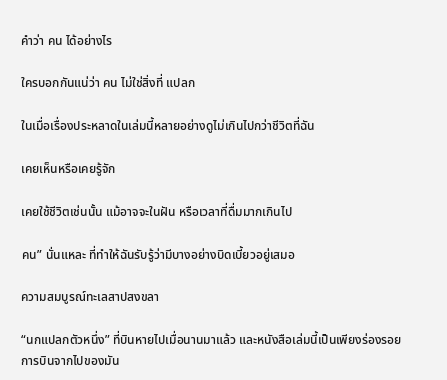คำว่า คน ได้อย่างไร

ใครบอกกันแน่ว่า คน ไม่ใช่สิ่งที่ แปลก

ในเมื่อเรื่องประหลาดในเล่มนี้หลายอย่างดูไม่เกินไปกว่าชีวิตที่ฉัน

เคยเห็นหรือเคยรู้จัก

เคยใช้ชีวิตเช่นนั้น แม้อาจจะในฝัน หรือเวลาที่ดื่มมากเกินไป

คน” นั่นแหละ ที่ทำให้ฉันรับรู้ว่ามีบางอย่างบิดเบี้ยวอยู่เสมอ

ความสมบูรณ์ทะเลสาปสงขลา

“นกแปลกตัวหนึ่ง” ที่บินหายไปเมื่อนานมาแล้ว และหนังสือเล่มนี้เป็นเพียงร่องรอยการบินจากไปของมัน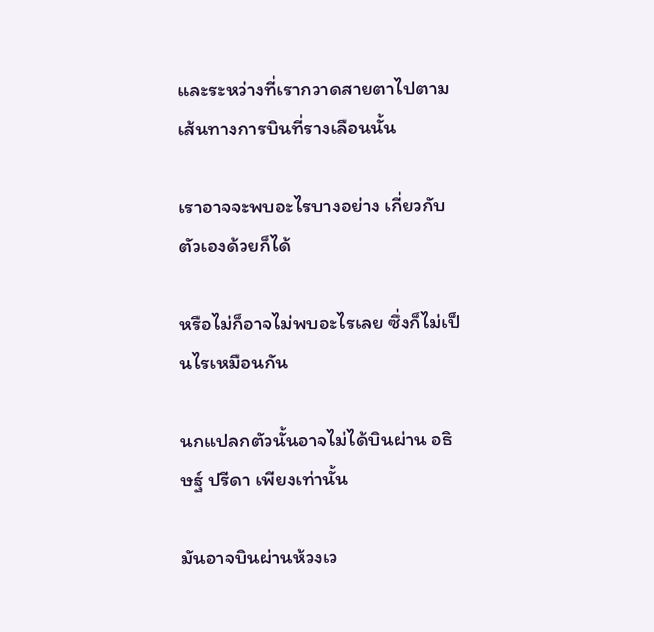และระหว่างที่เรากวาดสายตาไปตามเส้นทางการบินที่รางเลือนนั้น

เราอาจจะพบอะไรบางอย่าง เกี่ยวกับตัวเองด้วยก็ได้

หรือไม่ก็อาจไม่พบอะไรเลย ซึ่งก็ไม่เป็นไรเหมือนกัน

นกแปลกตัวนั้นอาจไม่ได้บินผ่าน อธิษฐ์ ปรีดา เพียงเท่านั้น

มันอาจบินผ่านห้วงเว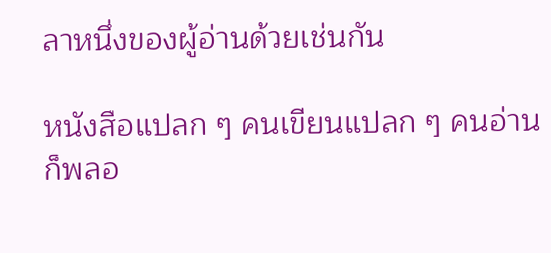ลาหนึ่งของผู้อ่านด้วยเช่นกัน

หนังสือแปลก ๆ คนเขียนแปลก ๆ คนอ่านก็พลอ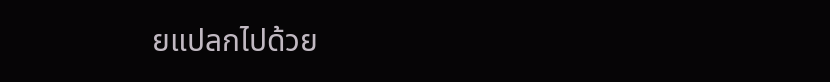ยแปลกไปด้วย